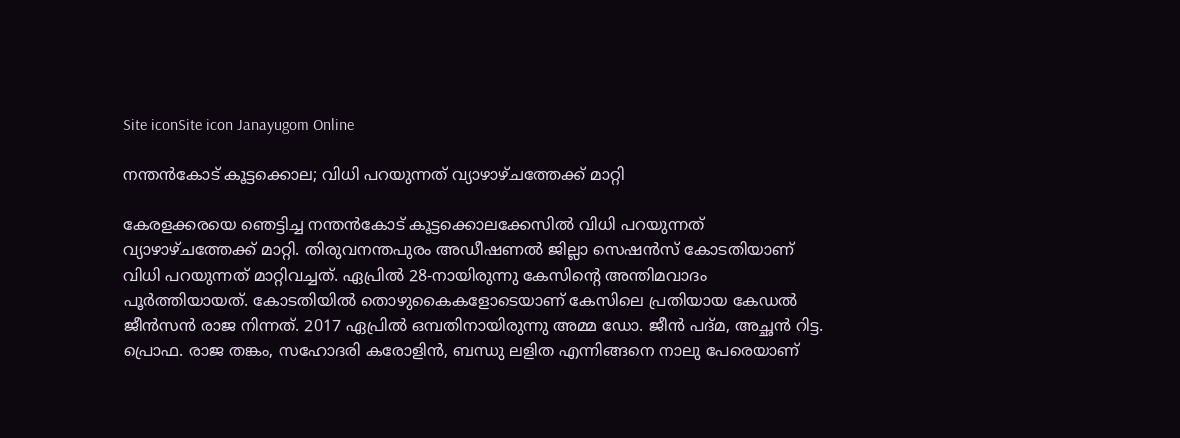Site iconSite icon Janayugom Online

നന്തൻകോട് കൂട്ടക്കൊല; വിധി പറയുന്നത് വ്യാഴാഴ്ചത്തേക്ക് മാറ്റി

കേരളക്കരയെ ഞെട്ടിച്ച നന്തൻകോട് കൂട്ടക്കൊലക്കേസിൽ വിധി പറയുന്നത് വ്യാഴാഴ്ചത്തേക്ക് മാറ്റി. തിരുവനന്തപുരം അഡീഷണല്‍ ജില്ലാ സെഷന്‍സ് കോടതിയാണ് വിധി പറയുന്നത് മാറ്റിവച്ചത്. ഏപ്രിൽ 28‑നായിരുന്നു കേസിന്റെ അന്തിമവാദം പൂർത്തിയായത്. കോടതിയിൽ‌ തൊഴുകൈകളോടെയാണ് കേസിലെ പ്രതിയായ കേഡൽ ജീൻസൻ രാജ നിന്നത്. 2017 ഏപ്രിൽ ഒമ്പതിനായിരുന്നു അമ്മ ഡോ. ജീൻ പദ്മ, അച്ഛൻ റിട്ട. പ്രൊഫ. രാജ തങ്കം, സഹോദരി കരോളിൻ, ബന്ധു ലളിത എന്നിങ്ങനെ നാലു പേരെയാണ്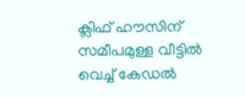ക്ലിഫ് ഹൗസിന് സമീപമുള്ള വീട്ടിൽ വെച്ച് കേഡൽ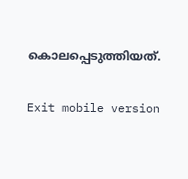കൊലപ്പെടുത്തിയത്.

Exit mobile version